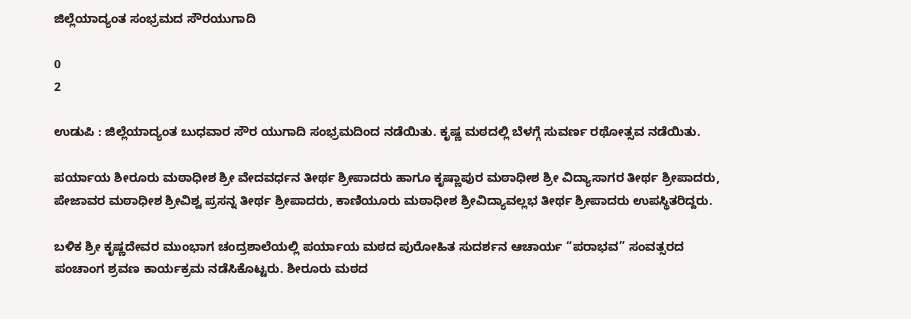ಜಿಲ್ಲೆಯಾದ್ಯಂತ ಸಂಭ್ರಮದ ಸೌರಯುಗಾದಿ

0
2

ಉಡುಪಿ : ಜಿಲ್ಲೆಯಾದ್ಯಂತ ಬುಧವಾರ ಸೌರ ಯುಗಾದಿ ಸಂಭ್ರಮದಿಂದ ನಡೆಯಿತು. ಕೃಷ್ಣ ಮಠದಲ್ಲಿ ಬೆಳಗ್ಗೆ ಸುವರ್ಣ ರಥೋತ್ಸವ ನಡೆಯಿತು.

ಪರ್ಯಾಯ ಶೀರೂರು ಮಠಾಧೀಶ ಶ್ರೀ ವೇದವರ್ಧನ ತೀರ್ಥ ಶ್ರೀಪಾದರು ಹಾಗೂ ಕೃಷ್ಣಾಪುರ ಮಠಾಧೀಶ ಶ್ರೀ ವಿದ್ಯಾಸಾಗರ ತೀರ್ಥ ಶ್ರೀಪಾದರು, ಪೇಜಾವರ ಮಠಾಧೀಶ ಶ್ರೀವಿಶ್ವ ಪ್ರಸನ್ನ ತೀರ್ಥ ಶ್ರೀಪಾದರು, ಕಾಣಿಯೂರು ಮಠಾಧೀಶ ಶ್ರೀವಿದ್ಯಾವಲ್ಲಭ ತೀರ್ಥ ಶ್ರೀಪಾದರು ಉಪಸ್ಥಿತರಿದ್ದರು.

ಬಳಿಕ ಶ್ರೀ ಕೃಷ್ಣದೇವರ ಮುಂಭಾಗ ಚಂದ್ರಶಾಲೆಯಲ್ಲಿ ಪರ್ಯಾಯ ಮಠದ ಪುರೋಹಿತ ಸುದರ್ಶನ ಆಚಾರ್ಯ “ಪರಾಭವ” ಸಂವತ್ಸರದ ಪಂಚಾಂಗ ಶ್ರವಣ ಕಾರ್ಯಕ್ರಮ ನಡೆಸಿಕೊಟ್ಟರು. ಶೀರೂರು ಮಠದ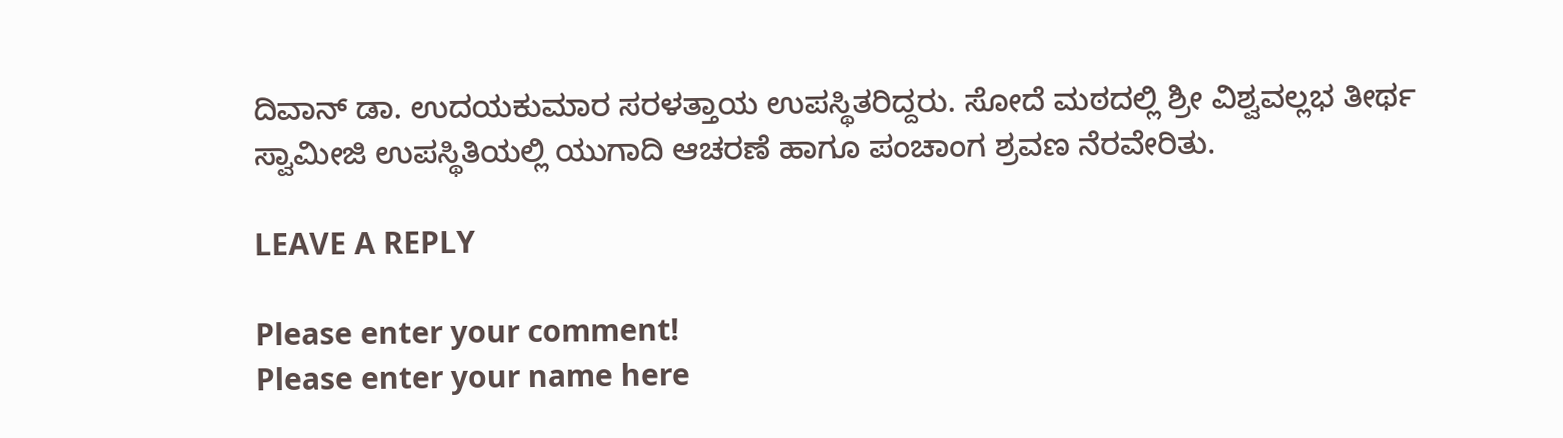ದಿವಾನ್ ಡಾ. ಉದಯಕುಮಾರ ಸರಳತ್ತಾಯ ಉಪಸ್ಥಿತರಿದ್ದರು. ಸೋದೆ ಮಠದಲ್ಲಿ ಶ್ರೀ ವಿಶ್ವವಲ್ಲಭ ತೀರ್ಥ ಸ್ವಾಮೀಜಿ ಉಪಸ್ಥಿತಿಯಲ್ಲಿ ಯುಗಾದಿ ಆಚರಣೆ ಹಾಗೂ ಪಂಚಾಂಗ ಶ್ರವಣ ನೆರವೇರಿತು.

LEAVE A REPLY

Please enter your comment!
Please enter your name here